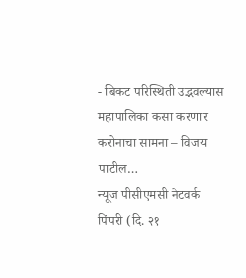- बिकट परिस्थिती उद्भवल्यास महापालिका कसा करणार करोनाचा सामना – विजय पाटील…
न्यूज पीसीएमसी नेटवर्क
पिंपरी (दि. २१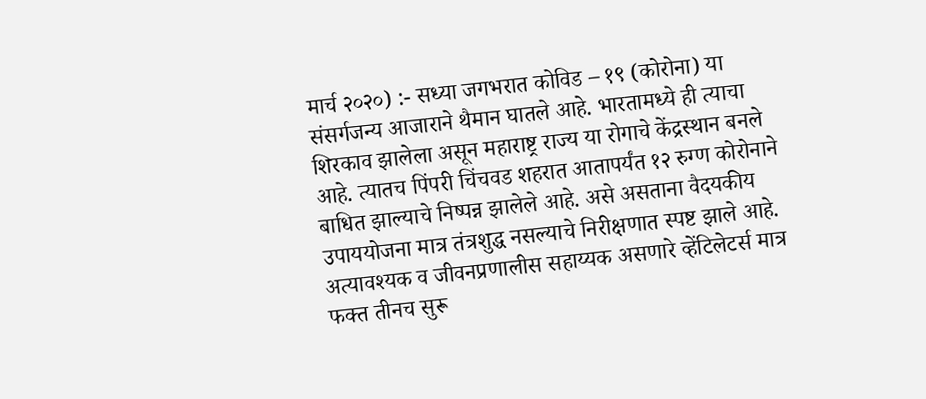मार्च २०२०) :- सध्या जगभरात कोविड – १९ (कोरोना) या संसर्गजन्य आजाराने थैमान घातले आहे. भारतामध्ये ही त्याचा शिरकाव झालेला असून महाराष्ट्र राज्य या रोगाचे केंद्रस्थान बनले आहे. त्यातच पिंपरी चिंचवड शहरात आतापर्यंत १२ रुग्ण कोरोनाने बाधित झाल्याचे निष्पन्न झालेले आहे. असे असताना वैदयकीय उपाययोजना मात्र तंत्रशुद्ध नसल्याचे निरीक्षणात स्पष्ट झाले आहे.
अत्यावश्यक व जीवनप्रणालीस सहाय्यक असणारे व्हेंटिलेटर्स मात्र फक्त तीनच सुरू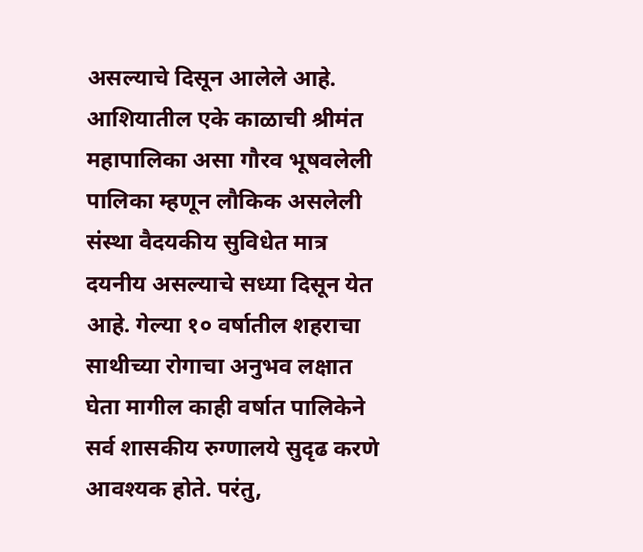असल्याचे दिसून आलेले आहे. आशियातील एके काळाची श्रीमंत महापालिका असा गौरव भूषवलेली पालिका म्हणून लौकिक असलेली संस्था वैदयकीय सुविधेत मात्र दयनीय असल्याचे सध्या दिसून येत आहे. गेल्या १० वर्षातील शहराचा साथीच्या रोगाचा अनुभव लक्षात घेता मागील काही वर्षात पालिकेने सर्व शासकीय रुग्णालये सुदृढ करणे आवश्यक होते. परंतु,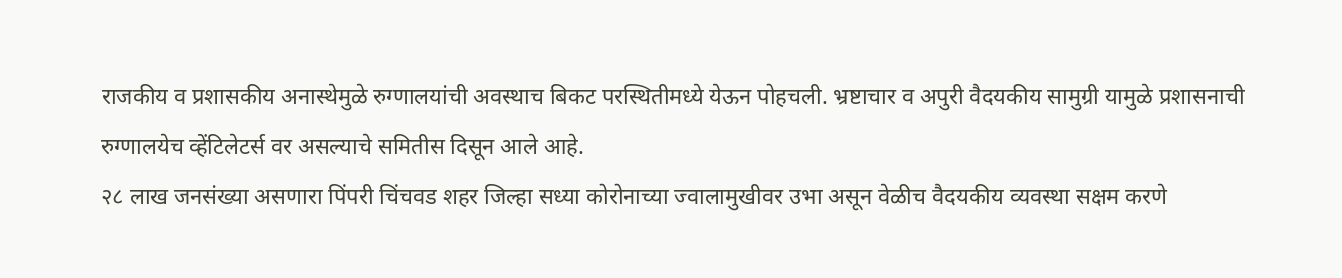राजकीय व प्रशासकीय अनास्थेमुळे रुग्णालयांची अवस्थाच बिकट परस्थितीमध्ये येऊन पोहचली. भ्रष्टाचार व अपुरी वैदयकीय सामुग्री यामुळे प्रशासनाची रुग्णालयेच व्हेंटिलेटर्स वर असल्याचे समितीस दिसून आले आहे.
२८ लाख जनसंख्या असणारा पिंपरी चिंचवड शहर जिल्हा सध्या कोरोनाच्या ज्वालामुखीवर उभा असून वेळीच वैदयकीय व्यवस्था सक्षम करणे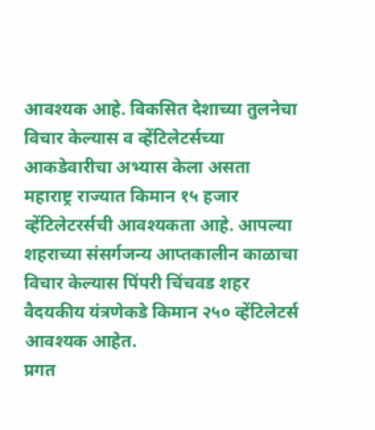आवश्यक आहे. विकसित देशाच्या तुलनेचा विचार केल्यास व व्हेंटिलेटर्सच्या आकडेवारीचा अभ्यास केला असता महाराष्ट्र राज्यात किमान १५ हजार व्हेंटिलेटरर्सची आवश्यकता आहे. आपल्या शहराच्या संसर्गजन्य आप्तकालीन काळाचा विचार केल्यास पिंपरी चिंचवड शहर वैदयकीय यंत्रणेकडे किमान २५० व्हेंटिलेटर्स आवश्यक आहेत.
प्रगत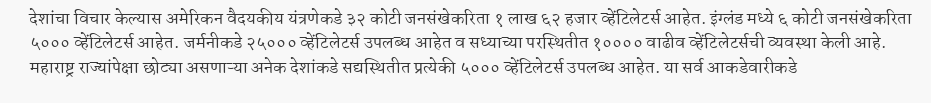देशांचा विचार केल्यास अमेरिकन वैदयकीय यंत्रणेकडे ३२ कोटी जनसंखेकरिता १ लाख ६२ हजार व्हेंटिलेटर्स आहेत. इंग्लंड मध्ये ६ कोटी जनसंखेकरिता ५००० व्हेंटिलेटर्स आहेत. जर्मनीकडे २५००० व्हेंटिलेटर्स उपलब्ध आहेत व सध्याच्या परस्थितीत १०००० वाढीव व्हेंटिलेटर्सची व्यवस्था केली आहे. महाराष्ट्र राज्यांपेक्षा छोट्या असणाऱ्या अनेक देशांकडे सद्यस्थितीत प्रत्येकी ५००० व्हेंटिलेटर्स उपलब्ध आहेत. या सर्व आकडेवारीकडे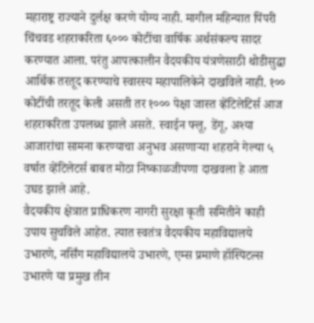महाराष्ट्र राज्याने दुर्लक्ष करणे योग्य नाही. मागील महिन्यात पिंपरी चिंचवड शहराकरिता ६००० कोटींचा वार्षिक अर्थसंकल्प सादर करण्यात आला. परंतु आपत्कालीन वैदयकीय यंत्रणेसाठी थोडीसुद्धा आर्थिक तरतूद करण्याचे स्वारस्य महापालिकेने दाखविले नाही. १०० कोटींची तरतूद केली असती तर १००० पेक्षा जास्त व्हेंटिलेटिर्स आज शहराकरिता उपलब्ध झाले असते. स्वाईन फ्लू, डेंगू, अश्या आजारांचा सामना करण्याचा अनुभव असणाऱ्या शहराने गेल्या ५ वर्षात व्हेंटिलेटर्स बाबत मोठा निष्काळजीपणा दाखवला हे आता उघड झाले आहे.
वैदयकीय क्षेत्रात प्राधिकरण नागरी सुरक्षा कृती समितीने काही उपाय सुचविले आहेत. त्यात स्वतंत्र वैदयकीय महाविद्यालये उभारणे, नर्सिंग महाविद्यालये उभारणे, एम्स प्रमाणे हॉस्पिटल्स उभारणे या प्रमुख तीन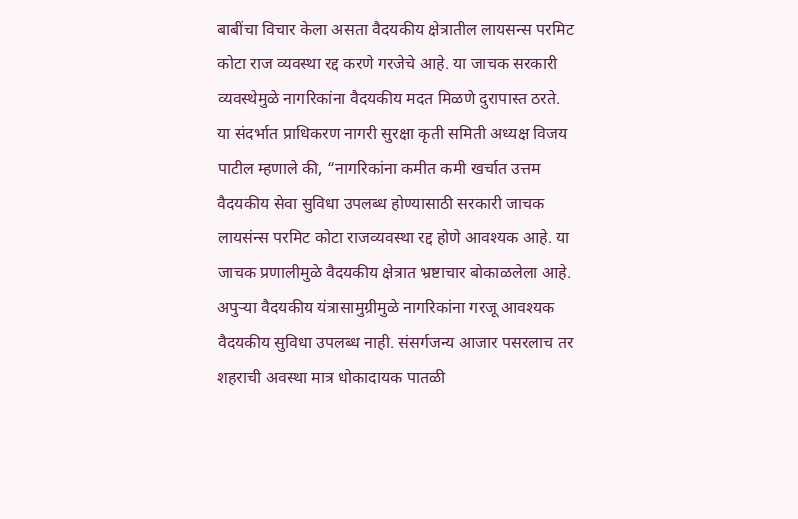बाबींचा विचार केला असता वैदयकीय क्षेत्रातील लायसन्स परमिट कोटा राज व्यवस्था रद्द करणे गरजेचे आहे. या जाचक सरकारी व्यवस्थेमुळे नागरिकांना वैदयकीय मदत मिळणे दुरापास्त ठरते.
या संदर्भात प्राधिकरण नागरी सुरक्षा कृती समिती अध्यक्ष विजय पाटील म्हणाले की, “नागरिकांना कमीत कमी खर्चात उत्तम वैदयकीय सेवा सुविधा उपलब्ध होण्यासाठी सरकारी जाचक लायसंन्स परमिट कोटा राजव्यवस्था रद्द होणे आवश्यक आहे. या जाचक प्रणालीमुळे वैदयकीय क्षेत्रात भ्रष्टाचार बोकाळलेला आहे. अपुऱ्या वैदयकीय यंत्रासामुग्रीमुळे नागरिकांना गरजू आवश्यक वैदयकीय सुविधा उपलब्ध नाही. संसर्गजन्य आजार पसरलाच तर शहराची अवस्था मात्र धोकादायक पातळी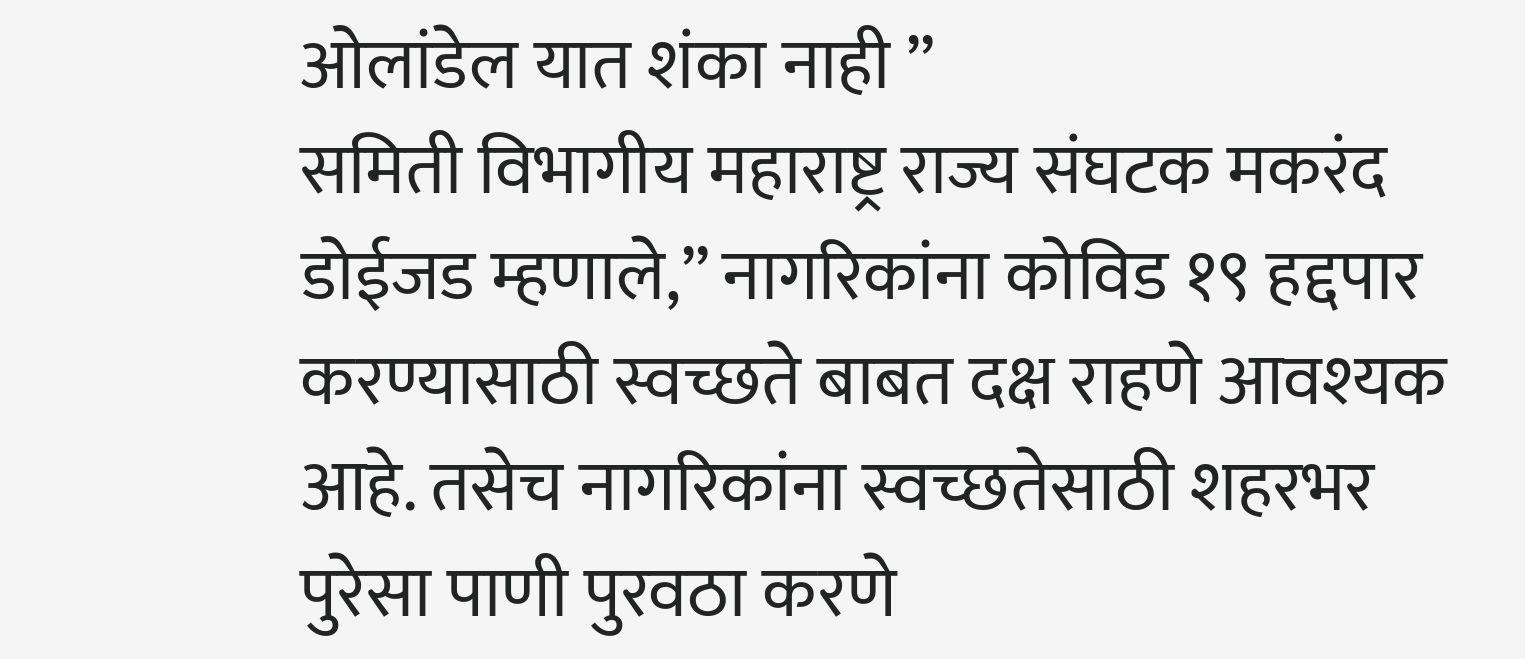ओलांडेल यात शंका नाही ”
समिती विभागीय महाराष्ट्र राज्य संघटक मकरंद डोईजड म्हणाले,” नागरिकांना कोविड १९ हद्दपार करण्यासाठी स्वच्छते बाबत दक्ष राहणे आवश्यक आहे. तसेच नागरिकांना स्वच्छतेसाठी शहरभर पुरेसा पाणी पुरवठा करणे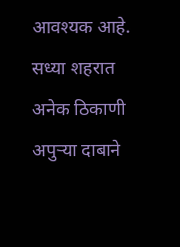आवश्यक आहे. सध्या शहरात अनेक ठिकाणी अपुऱ्या दाबाने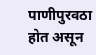पाणीपुरवठा होत असून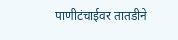पाणीटंचाईवर तातडीने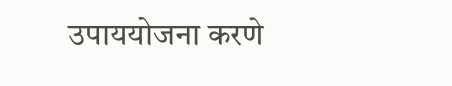उपाययोजना करणे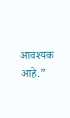आवश्यक आहे.”